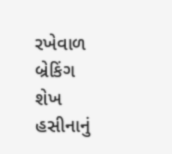રખેવાળ
બ્રેકિંગ
શેખ હસીનાનું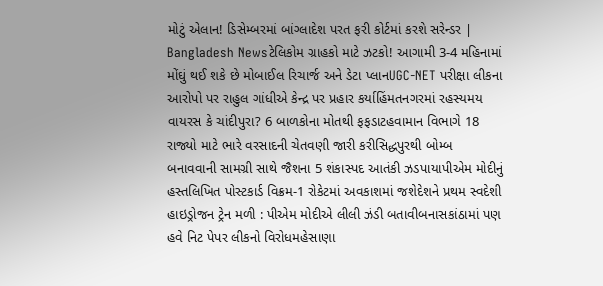મોટું એલાન! ડિસેમ્બરમાં બાંગ્લાદેશ પરત ફરી કોર્ટમાં કરશે સરેન્ડર | Bangladesh Newsટેલિકોમ ગ્રાહકો માટે ઝટકો! આગામી 3-4 મહિનામાં મોંઘું થઈ શકે છે મોબાઈલ રિચાર્જ અને ડેટા પ્લાનUGC-NET પરીક્ષા લીકના આરોપો પર રાહુલ ગાંધીએ કેન્દ્ર પર પ્રહાર કર્યાહિંમતનગરમાં રહસ્યમય વાયરસ કે ચાંદીપુરા? 6 બાળકોના મોતથી ફફડાટહવામાન વિભાગે 18 રાજ્યો માટે ભારે વરસાદની ચેતવણી જારી કરીસિદ્ધપુરથી બોમ્બ બનાવવાની સામગ્રી સાથે જૈશના 5 શંકાસ્પદ આતંકી ઝડપાયાપીએમ મોદીનું હસ્તલિખિત પોસ્ટકાર્ડ વિક્રમ-1 રોકેટમાં અવકાશમાં જશેદેશને પ્રથમ સ્વદેશી હાઇડ્રોજન ટ્રેન મળી : પીએમ મોદીએ લીલી ઝંડી બતાવીબનાસકાંઠામાં પણ હવે નિટ પેપર લીકનો વિરોધમહેસાણા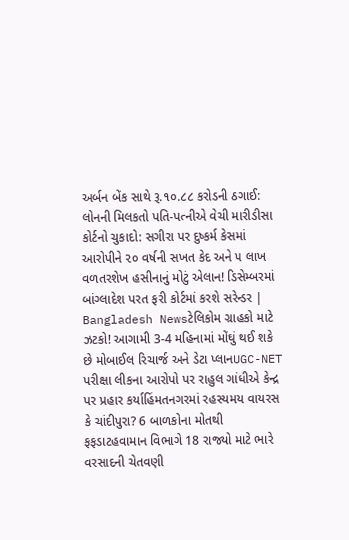અર્બન બેંક સાથે રૂ.૧૦.૮૮ કરોડની ઠગાઈ: લોનની મિલકતો પતિ-પત્નીએ વેચી મારીડીસા કોર્ટનો ચુકાદો: સગીરા પર દુષ્કર્મ કેસમાં આરોપીને ૨૦ વર્ષની સખત કેદ અને ૫ લાખ વળતરશેખ હસીનાનું મોટું એલાન! ડિસેમ્બરમાં બાંગ્લાદેશ પરત ફરી કોર્ટમાં કરશે સરેન્ડર | Bangladesh Newsટેલિકોમ ગ્રાહકો માટે ઝટકો! આગામી 3-4 મહિનામાં મોંઘું થઈ શકે છે મોબાઈલ રિચાર્જ અને ડેટા પ્લાનUGC-NET પરીક્ષા લીકના આરોપો પર રાહુલ ગાંધીએ કેન્દ્ર પર પ્રહાર કર્યાહિંમતનગરમાં રહસ્યમય વાયરસ કે ચાંદીપુરા? 6 બાળકોના મોતથી ફફડાટહવામાન વિભાગે 18 રાજ્યો માટે ભારે વરસાદની ચેતવણી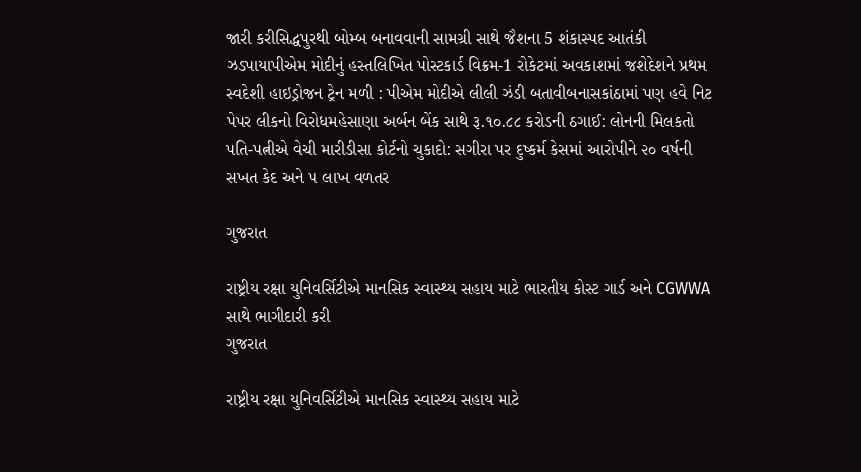જારી કરીસિદ્ધપુરથી બોમ્બ બનાવવાની સામગ્રી સાથે જૈશના 5 શંકાસ્પદ આતંકી ઝડપાયાપીએમ મોદીનું હસ્તલિખિત પોસ્ટકાર્ડ વિક્રમ-1 રોકેટમાં અવકાશમાં જશેદેશને પ્રથમ સ્વદેશી હાઇડ્રોજન ટ્રેન મળી : પીએમ મોદીએ લીલી ઝંડી બતાવીબનાસકાંઠામાં પણ હવે નિટ પેપર લીકનો વિરોધમહેસાણા અર્બન બેંક સાથે રૂ.૧૦.૮૮ કરોડની ઠગાઈ: લોનની મિલકતો પતિ-પત્નીએ વેચી મારીડીસા કોર્ટનો ચુકાદો: સગીરા પર દુષ્કર્મ કેસમાં આરોપીને ૨૦ વર્ષની સખત કેદ અને ૫ લાખ વળતર

ગુજરાત

રાષ્ટ્રીય રક્ષા યુનિવર્સિટીએ માનસિક સ્વાસ્થ્ય સહાય માટે ભારતીય કોસ્ટ ગાર્ડ અને CGWWA સાથે ભાગીદારી કરી
ગુજરાત

રાષ્ટ્રીય રક્ષા યુનિવર્સિટીએ માનસિક સ્વાસ્થ્ય સહાય માટે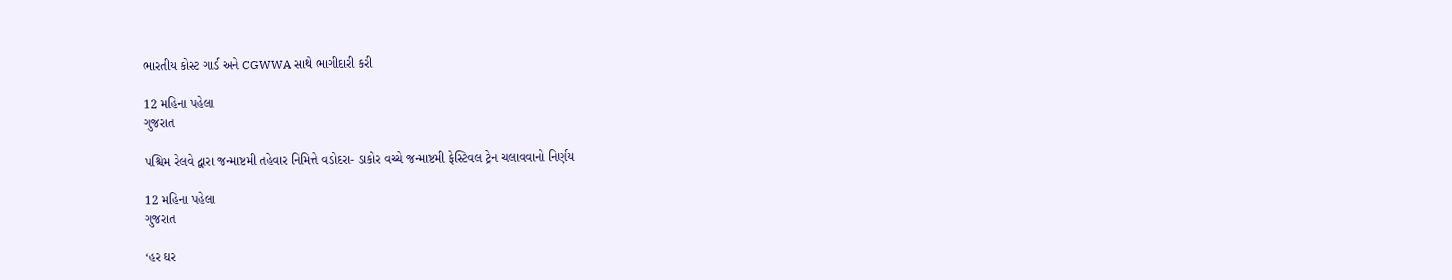ભારતીય કોસ્ટ ગાર્ડ અને CGWWA સાથે ભાગીદારી કરી

12 મહિના પહેલા
ગુજરાત

પશ્ચિમ રેલવે દ્વારા જન્માષ્ટમી તહેવાર નિમિત્તે વડોદરા- ડાકોર વચ્ચે જન્માષ્ટમી ફેસ્ટિવલ ટ્રેન ચલાવવાનો નિર્ણય

12 મહિના પહેલા
ગુજરાત

‘હર ઘર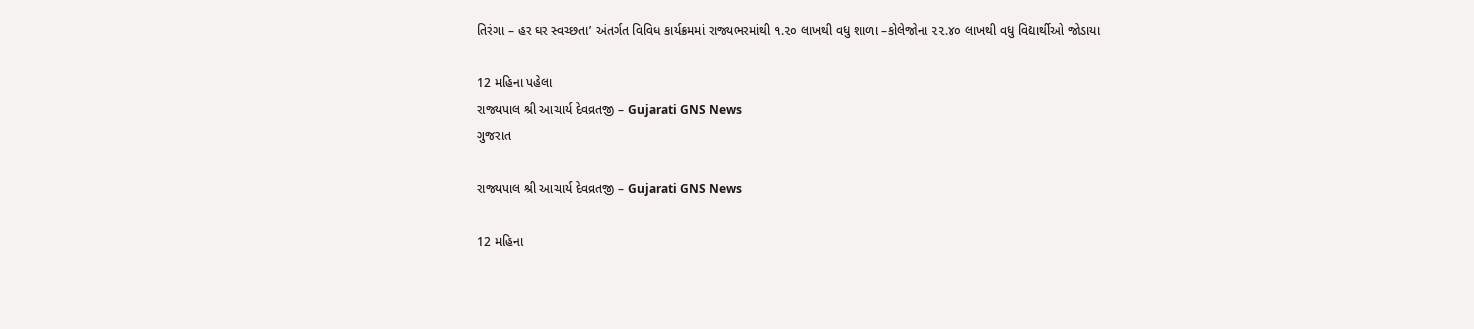તિરંગા – હર ઘર સ્વચ્છતા’ અંતર્ગત વિવિધ કાર્યક્રમમાં રાજ્યભરમાંથી ૧.૨૦ લાખથી વધુ શાળા –કોલેજોના ૨૨.૪૦ લાખથી વધુ વિદ્યાર્થીઓ જોડાયા

12 મહિના પહેલા
રાજ્યપાલ શ્રી આચાર્ય દેવવ્રતજી – Gujarati GNS News
ગુજરાત

રાજ્યપાલ શ્રી આચાર્ય દેવવ્રતજી – Gujarati GNS News

12 મહિના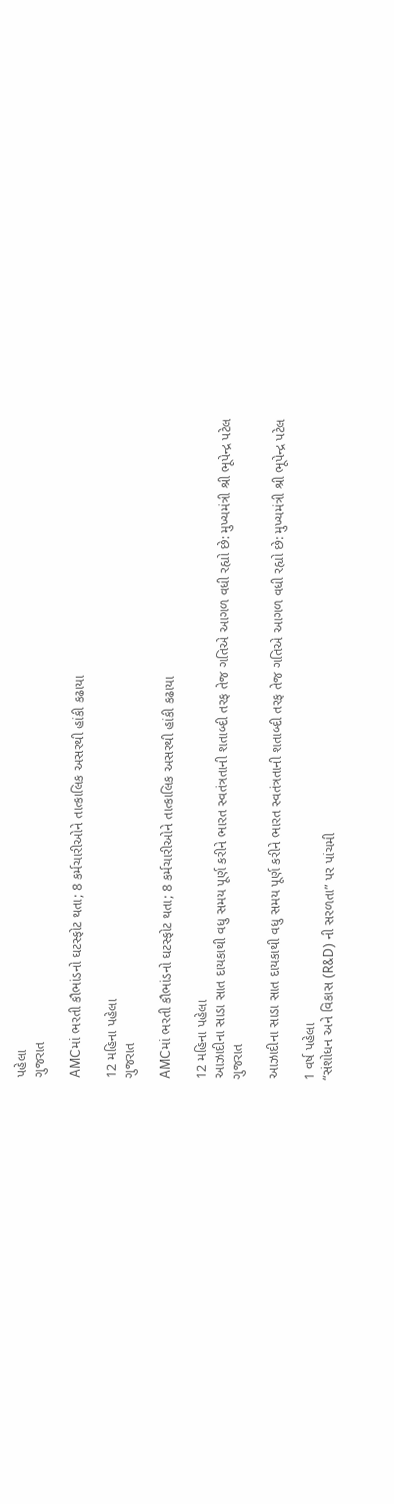પહેલા
ગુજરાત

AMCમાં ભરતી કૌભાંડનો ઘટસ્ફોટ થતા; 8 કર્મચારીઓને તાત્કાલિક અસરથી હાંકી કઢાયા

12 મહિના પહેલા
ગુજરાત

AMCમાં ભરતી કૌભાંડનો ઘટસ્ફોટ થતા; 8 કર્મચારીઓને તાત્કાલિક અસરથી હાંકી કઢાયા

12 મહિના પહેલા
આઝાદીના સાડા સાત દાયકાથી વધુ સમય પૂર્ણ કરીને ભારત સ્વતંત્રતાની શતાબ્દી તરફ તેજ ગતિએ આગળ વધી રહ્યો છે: મુખ્યમંત્રી શ્રી ભૂપેન્દ્ર પટેલ
ગુજરાત

આઝાદીના સાડા સાત દાયકાથી વધુ સમય પૂર્ણ કરીને ભારત સ્વતંત્રતાની શતાબ્દી તરફ તેજ ગતિએ આગળ વધી રહ્યો છે: મુખ્યમંત્રી શ્રી ભૂપેન્દ્ર પટેલ

1 વર્ષ પહેલા
“સંશોધન અને વિકાસ (R&D) ની સરળતા” પર પાંચમી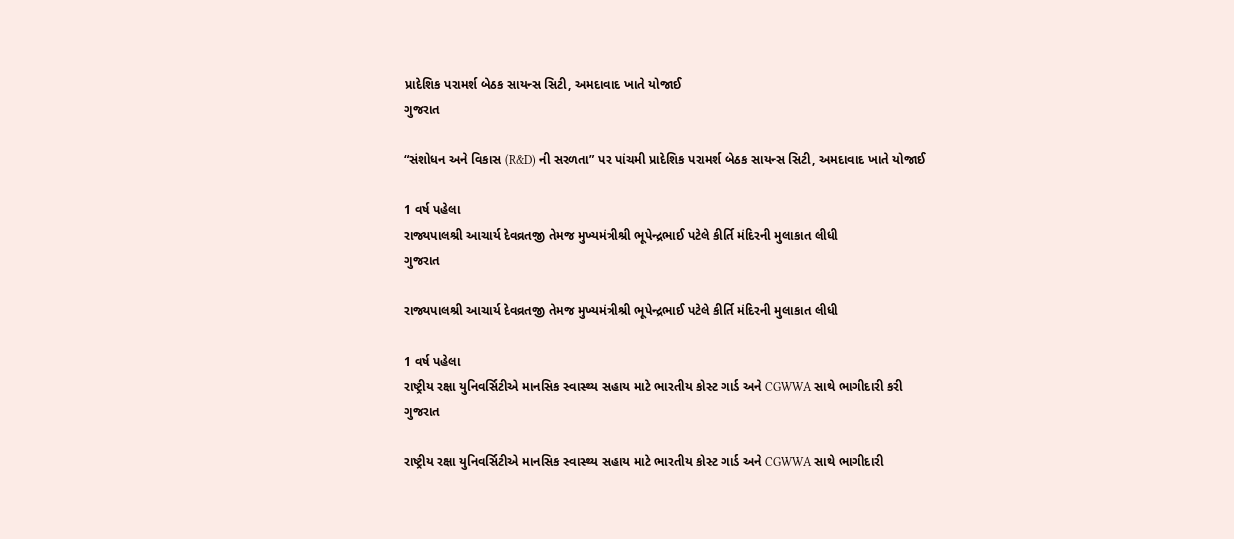પ્રાદેશિક પરામર્શ બેઠક સાયન્સ સિટી, અમદાવાદ ખાતે યોજાઈ
ગુજરાત

“સંશોધન અને વિકાસ (R&D) ની સરળતા” પર પાંચમી પ્રાદેશિક પરામર્શ બેઠક સાયન્સ સિટી, અમદાવાદ ખાતે યોજાઈ

1 વર્ષ પહેલા
રાજ્યપાલશ્રી આચાર્ય દેવવ્રતજી તેમજ મુખ્યમંત્રીશ્રી ભૂપેન્દ્રભાઈ પટેલે કીર્તિ મંદિરની મુલાકાત લીધી
ગુજરાત

રાજ્યપાલશ્રી આચાર્ય દેવવ્રતજી તેમજ મુખ્યમંત્રીશ્રી ભૂપેન્દ્રભાઈ પટેલે કીર્તિ મંદિરની મુલાકાત લીધી

1 વર્ષ પહેલા
રાષ્ટ્રીય રક્ષા યુનિવર્સિટીએ માનસિક સ્વાસ્થ્ય સહાય માટે ભારતીય કોસ્ટ ગાર્ડ અને CGWWA સાથે ભાગીદારી કરી
ગુજરાત

રાષ્ટ્રીય રક્ષા યુનિવર્સિટીએ માનસિક સ્વાસ્થ્ય સહાય માટે ભારતીય કોસ્ટ ગાર્ડ અને CGWWA સાથે ભાગીદારી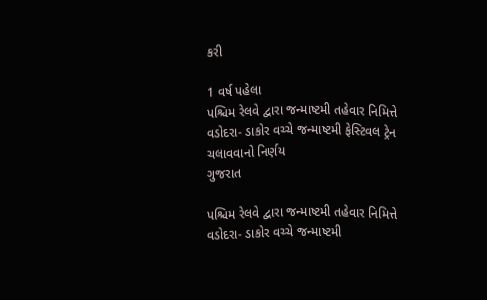કરી

1 વર્ષ પહેલા
પશ્ચિમ રેલવે દ્વારા જન્માષ્ટમી તહેવાર નિમિત્તે વડોદરા- ડાકોર વચ્ચે જન્માષ્ટમી ફેસ્ટિવલ ટ્રેન ચલાવવાનો નિર્ણય
ગુજરાત

પશ્ચિમ રેલવે દ્વારા જન્માષ્ટમી તહેવાર નિમિત્તે વડોદરા- ડાકોર વચ્ચે જન્માષ્ટમી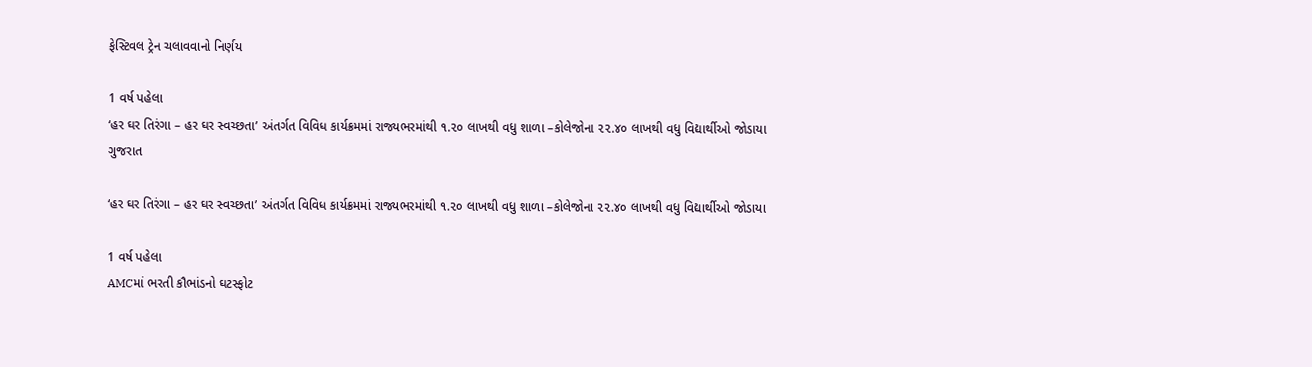ફેસ્ટિવલ ટ્રેન ચલાવવાનો નિર્ણય

1 વર્ષ પહેલા
‘હર ઘર તિરંગા – હર ઘર સ્વચ્છતા’ અંતર્ગત વિવિધ કાર્યક્રમમાં રાજ્યભરમાંથી ૧.૨૦ લાખથી વધુ શાળા –કોલેજોના ૨૨.૪૦ લાખથી વધુ વિદ્યાર્થીઓ જોડાયા
ગુજરાત

‘હર ઘર તિરંગા – હર ઘર સ્વચ્છતા’ અંતર્ગત વિવિધ કાર્યક્રમમાં રાજ્યભરમાંથી ૧.૨૦ લાખથી વધુ શાળા –કોલેજોના ૨૨.૪૦ લાખથી વધુ વિદ્યાર્થીઓ જોડાયા

1 વર્ષ પહેલા
AMCમાં ભરતી કૌભાંડનો ઘટસ્ફોટ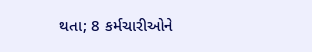થતા; 8 કર્મચારીઓને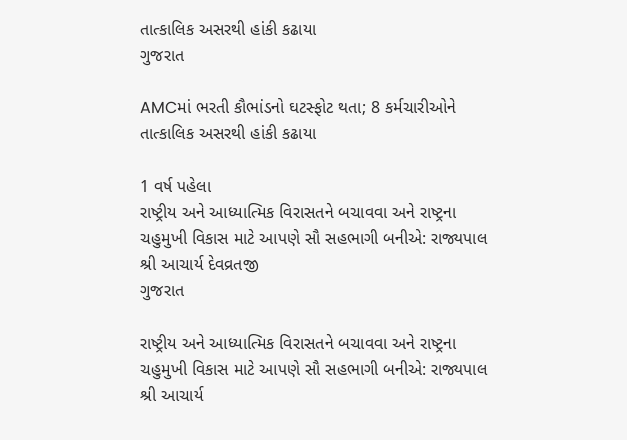તાત્કાલિક અસરથી હાંકી કઢાયા
ગુજરાત

AMCમાં ભરતી કૌભાંડનો ઘટસ્ફોટ થતા; 8 કર્મચારીઓને તાત્કાલિક અસરથી હાંકી કઢાયા

1 વર્ષ પહેલા
રાષ્ટ્રીય અને આધ્યાત્મિક વિરાસતને બચાવવા અને રાષ્ટ્રના ચહુમુખી વિકાસ માટે આપણે સૌ સહભાગી બનીએ: રાજ્યપાલ શ્રી આચાર્ય દેવવ્રતજી
ગુજરાત

રાષ્ટ્રીય અને આધ્યાત્મિક વિરાસતને બચાવવા અને રાષ્ટ્રના ચહુમુખી વિકાસ માટે આપણે સૌ સહભાગી બનીએ: રાજ્યપાલ શ્રી આચાર્ય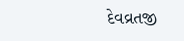દેવવ્રતજી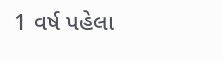1 વર્ષ પહેલા